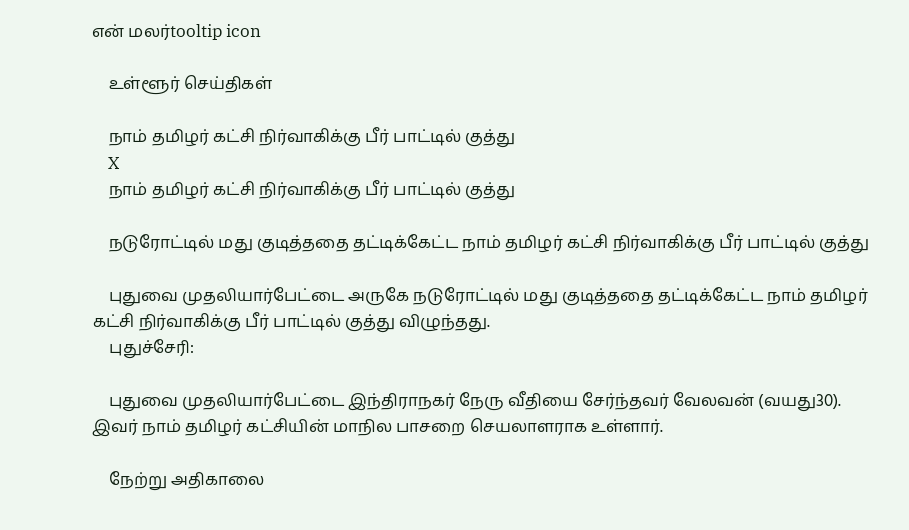என் மலர்tooltip icon

    உள்ளூர் செய்திகள்

    நாம் தமிழர் கட்சி நிர்வாகிக்கு பீர் பாட்டில் குத்து
    X
    நாம் தமிழர் கட்சி நிர்வாகிக்கு பீர் பாட்டில் குத்து

    நடுரோட்டில் மது குடித்ததை தட்டிக்கேட்ட நாம் தமிழர் கட்சி நிர்வாகிக்கு பீர் பாட்டில் குத்து

    புதுவை முதலியார்பேட்டை அருகே நடுரோட்டில் மது குடித்ததை தட்டிக்கேட்ட நாம் தமிழர் கட்சி நிர்வாகிக்கு பீர் பாட்டில் குத்து விழுந்தது.
    புதுச்சேரி:

    புதுவை முதலியார்பேட்டை இந்திராநகர் நேரு வீதியை சேர்ந்தவர் வேலவன் (வயது30). இவர் நாம் தமிழர் கட்சியின் மாநில பாசறை செயலாளராக உள்ளார்.

    நேற்று அதிகாலை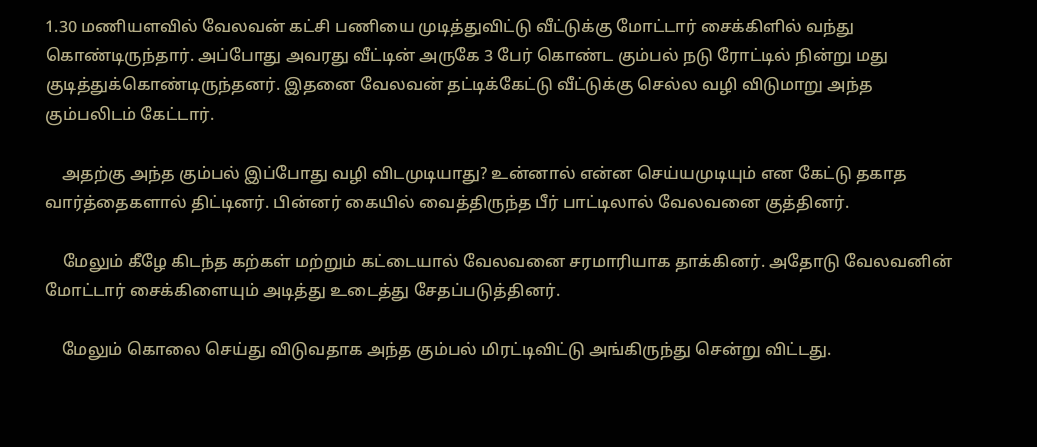1.30 மணியளவில் வேலவன் கட்சி பணியை முடித்துவிட்டு வீட்டுக்கு மோட்டார் சைக்கிளில் வந்து கொண்டிருந்தார். அப்போது அவரது வீட்டின் அருகே 3 பேர் கொண்ட கும்பல் நடு ரோட்டில் நின்று மது குடித்துக்கொண்டிருந்தனர். இதனை வேலவன் தட்டிக்கேட்டு வீட்டுக்கு செல்ல வழி விடுமாறு அந்த கும்பலிடம் கேட்டார்.

    அதற்கு அந்த கும்பல் இப்போது வழி விடமுடியாது? உன்னால் என்ன செய்யமுடியும் என கேட்டு தகாத வார்த்தைகளால் திட்டினர். பின்னர் கையில் வைத்திருந்த பீர் பாட்டிலால் வேலவனை குத்தினர்.

    மேலும் கீழே கிடந்த கற்கள் மற்றும் கட்டையால் வேலவனை சரமாரியாக தாக்கினர். அதோடு வேலவனின் மோட்டார் சைக்கிளையும் அடித்து உடைத்து சேதப்படுத்தினர்.

    மேலும் கொலை செய்து விடுவதாக அந்த கும்பல் மிரட்டிவிட்டு அங்கிருந்து சென்று விட்டது.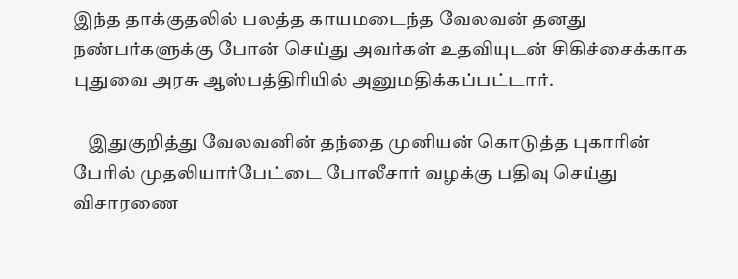இந்த தாக்குதலில் பலத்த காயமடைந்த வேலவன் தனது நண்பர்களுக்கு போன் செய்து அவர்கள் உதவியுடன் சிகிச்சைக்காக புதுவை அரசு ஆஸ்பத்திரியில் அனுமதிக்கப்பட்டார்.

    இதுகுறித்து வேலவனின் தந்தை முனியன் கொடுத்த புகாரின் பேரில் முதலியார்பேட்டை போலீசார் வழக்கு பதிவு செய்து விசாரணை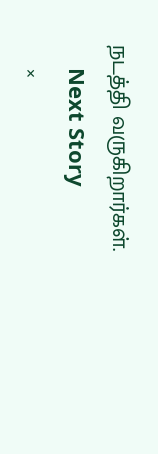நடத்தி வருகிறார்கள்.
    Next Story
    ×